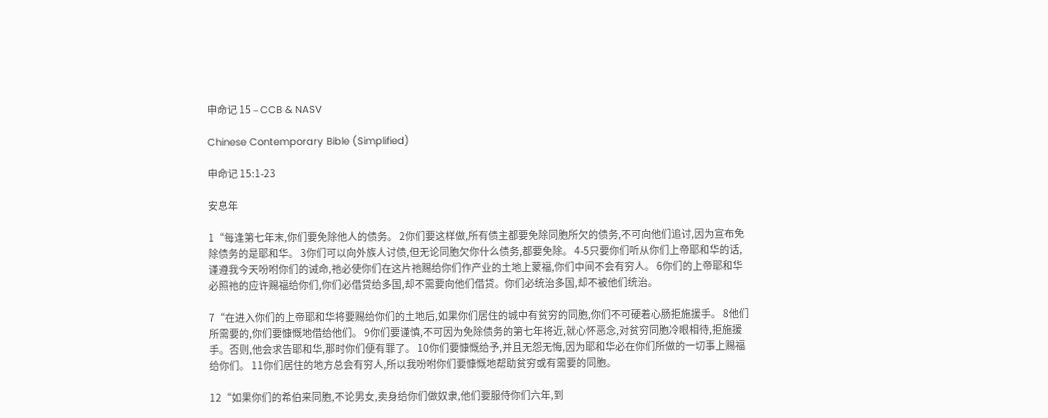申命记 15 – CCB & NASV

Chinese Contemporary Bible (Simplified)

申命记 15:1-23

安息年

1“每逢第七年末,你们要免除他人的债务。 2你们要这样做,所有债主都要免除同胞所欠的债务,不可向他们追讨,因为宣布免除债务的是耶和华。 3你们可以向外族人讨债,但无论同胞欠你什么债务,都要免除。 4-5只要你们听从你们上帝耶和华的话,谨遵我今天吩咐你们的诫命,祂必使你们在这片祂赐给你们作产业的土地上蒙福,你们中间不会有穷人。 6你们的上帝耶和华必照祂的应许赐福给你们,你们必借贷给多国,却不需要向他们借贷。你们必统治多国,却不被他们统治。

7“在进入你们的上帝耶和华将要赐给你们的土地后,如果你们居住的城中有贫穷的同胞,你们不可硬着心肠拒施援手。 8他们所需要的,你们要慷慨地借给他们。 9你们要谨慎,不可因为免除债务的第七年将近,就心怀恶念,对贫穷同胞冷眼相待,拒施援手。否则,他会求告耶和华,那时你们便有罪了。 10你们要慷慨给予,并且无怨无悔,因为耶和华必在你们所做的一切事上赐福给你们。 11你们居住的地方总会有穷人,所以我吩咐你们要慷慨地帮助贫穷或有需要的同胞。

12“如果你们的希伯来同胞,不论男女,卖身给你们做奴隶,他们要服侍你们六年,到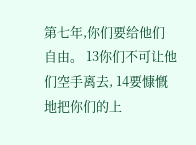第七年,你们要给他们自由。 13你们不可让他们空手离去, 14要慷慨地把你们的上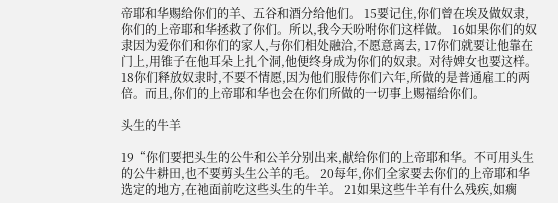帝耶和华赐给你们的羊、五谷和酒分给他们。 15要记住,你们曾在埃及做奴隶,你们的上帝耶和华拯救了你们。所以,我今天吩咐你们这样做。 16如果你们的奴隶因为爱你们和你们的家人,与你们相处融洽,不愿意离去, 17你们就要让他靠在门上,用锥子在他耳朵上扎个洞,他便终身成为你们的奴隶。对待婢女也要这样。 18你们释放奴隶时,不要不情愿,因为他们服侍你们六年,所做的是普通雇工的两倍。而且,你们的上帝耶和华也会在你们所做的一切事上赐福给你们。

头生的牛羊

19“你们要把头生的公牛和公羊分别出来,献给你们的上帝耶和华。不可用头生的公牛耕田,也不要剪头生公羊的毛。 20每年,你们全家要去你们的上帝耶和华选定的地方,在祂面前吃这些头生的牛羊。 21如果这些牛羊有什么残疾,如瘸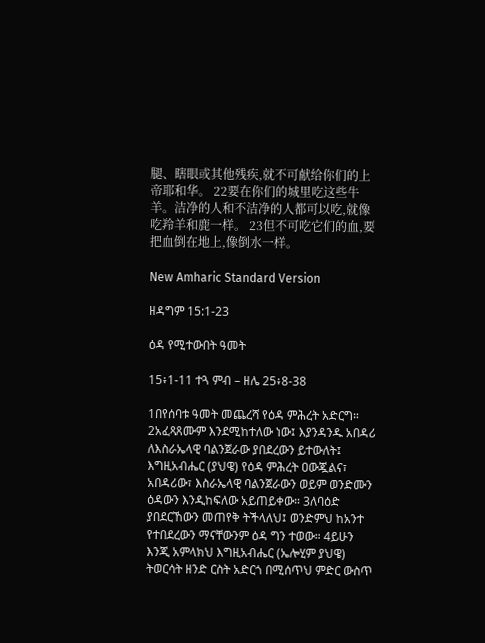腿、瞎眼或其他残疾,就不可献给你们的上帝耶和华。 22要在你们的城里吃这些牛羊。洁净的人和不洁净的人都可以吃,就像吃羚羊和鹿一样。 23但不可吃它们的血,要把血倒在地上,像倒水一样。

New Amharic Standard Version

ዘዳግም 15:1-23

ዕዳ የሚተውበት ዓመት

15፥1-11 ተጓ ምብ – ዘሌ 25፥8-38

1በየሰባቱ ዓመት መጨረሻ የዕዳ ምሕረት አድርግ። 2አፈጻጸሙም እንደሚከተለው ነው፤ እያንዳንዱ አበዳሪ ለእስራኤላዊ ባልንጀራው ያበደረውን ይተውለት፤ እግዚአብሔር (ያህዌ) የዕዳ ምሕረት ዐውጇልና፣ አበዳሪው፣ እስራኤላዊ ባልንጀራውን ወይም ወንድሙን ዕዳውን እንዲከፍለው አይጠይቀው። 3ለባዕድ ያበደርኸውን መጠየቅ ትችላለህ፤ ወንድምህ ከአንተ የተበደረውን ማናቸውንም ዕዳ ግን ተወው። 4ይሁን እንጂ አምላክህ እግዚአብሔር (ኤሎሂም ያህዌ) ትወርሳት ዘንድ ርስት አድርጎ በሚሰጥህ ምድር ውስጥ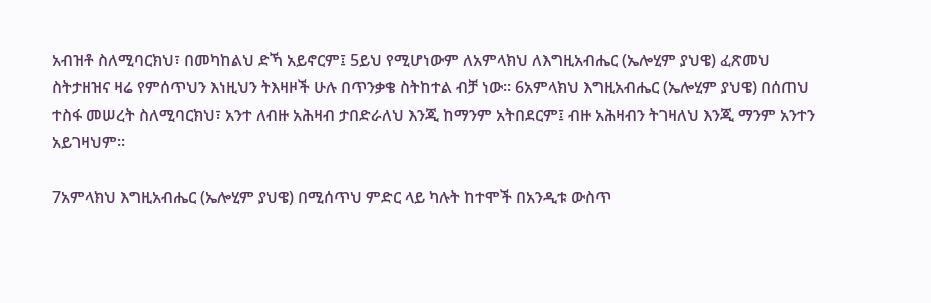አብዝቶ ስለሚባርክህ፣ በመካከልህ ድኻ አይኖርም፤ 5ይህ የሚሆነውም ለአምላክህ ለእግዚአብሔር (ኤሎሂም ያህዌ) ፈጽመህ ስትታዘዝና ዛሬ የምሰጥህን እነዚህን ትእዛዞች ሁሉ በጥንቃቄ ስትከተል ብቻ ነው። 6አምላክህ እግዚአብሔር (ኤሎሂም ያህዌ) በሰጠህ ተስፋ መሠረት ስለሚባርክህ፣ አንተ ለብዙ አሕዛብ ታበድራለህ እንጂ ከማንም አትበደርም፤ ብዙ አሕዛብን ትገዛለህ እንጂ ማንም አንተን አይገዛህም።

7አምላክህ እግዚአብሔር (ኤሎሂም ያህዌ) በሚሰጥህ ምድር ላይ ካሉት ከተሞች በአንዲቱ ውስጥ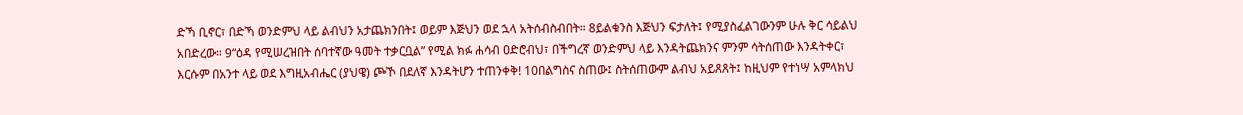ድኻ ቢኖር፣ በድኻ ወንድምህ ላይ ልብህን አታጨክንበት፤ ወይም እጅህን ወደ ኋላ አትሰብስብበት። 8ይልቁንስ እጅህን ፍታለት፤ የሚያስፈልገውንም ሁሉ ቅር ሳይልህ አበድረው። 9“ዕዳ የሚሠረዝበት ሰባተኛው ዓመት ተቃርቧል” የሚል ክፉ ሐሳብ ዐድሮብህ፣ በችግረኛ ወንድምህ ላይ እንዳትጨክንና ምንም ሳትሰጠው እንዳትቀር፣ እርሱም በአንተ ላይ ወደ እግዚአብሔር (ያህዌ) ጮኾ በደለኛ እንዳትሆን ተጠንቀቅ! 10በልግስና ስጠው፤ ስትሰጠውም ልብህ አይጸጸት፤ ከዚህም የተነሣ አምላክህ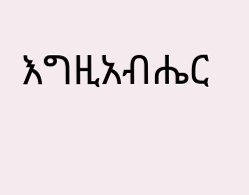እግዚአብሔር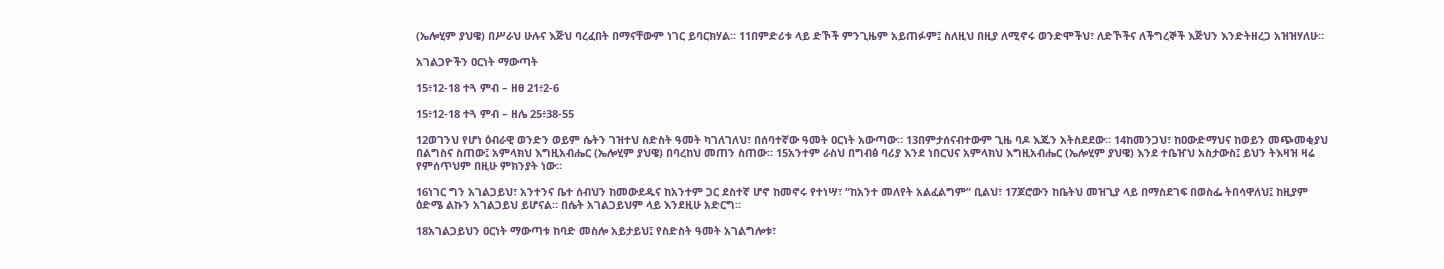(ኤሎሂም ያህዌ) በሥራህ ሁሉና እጅህ ባረፈበት በማናቸውም ነገር ይባርክሃል። 11በምድሪቱ ላይ ድኾች ምንጊዜም አይጠፉም፤ ስለዚህ በዚያ ለሚኖሩ ወንድሞችህ፣ ለድኾችና ለችግረኞች እጅህን እንድትዘረጋ አዝዝሃለሁ።

አገልጋዮችን ዐርነት ማውጣት

15፥12-18 ተጓ ምብ – ዘፀ 21፥2-6

15፥12-18 ተጓ ምብ – ዘሌ 25፥38-55

12ወገንህ የሆነ ዕብራዊ ወንድን ወይም ሴትን ገዝተህ ስድስት ዓመት ካገለገለህ፣ በሰባተኛው ዓመት ዐርነት አውጣው። 13በምታሰናብተውም ጊዜ ባዶ እጁን አትስደደው። 14ከመንጋህ፣ ከዐውድማህና ከወይን መጭመቂያህ በልግስና ስጠው፤ አምላክህ እግዚአብሔር (ኤሎሂም ያህዌ) በባረከህ መጠን ስጠው። 15አንተም ራስህ በግብፅ ባሪያ እንደ ነበርህና አምላክህ እግዚአብሔር (ኤሎሂም ያህዌ) እንደ ተቤዠህ አስታውስ፤ ይህን ትእዛዝ ዛሬ የምሰጥህም በዚሁ ምክንያት ነው።

16ነገር ግን አገልጋይህ፣ አንተንና ቤተ ሰብህን ከመውደዱና ከአንተም ጋር ደስተኛ ሆኖ ከመኖሩ የተነሣ፣ “ከአንተ መለየት አልፈልግም” ቢልህ፣ 17ጆሮውን ከቤትህ መዝጊያ ላይ በማስደገፍ በወስፌ ትበሳዋለህ፤ ከዚያም ዕድሜ ልኩን አገልጋይህ ይሆናል። በሴት አገልጋይህም ላይ እንደዚሁ አድርግ።

18አገልጋይህን ዐርነት ማውጣቱ ከባድ መስሎ አይታይህ፤ የስድስት ዓመት አገልግሎቱ፣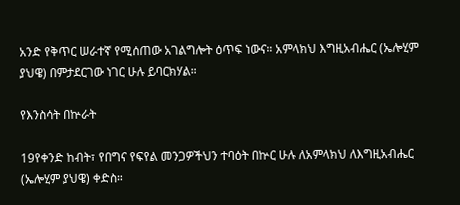አንድ የቅጥር ሠራተኛ የሚሰጠው አገልግሎት ዕጥፍ ነውና። አምላክህ እግዚአብሔር (ኤሎሂም ያህዌ) በምታደርገው ነገር ሁሉ ይባርክሃል።

የእንስሳት በኵራት

19የቀንድ ከብት፣ የበግና የፍየል መንጋዎችህን ተባዕት በኵር ሁሉ ለአምላክህ ለእግዚአብሔር (ኤሎሂም ያህዌ) ቀድስ።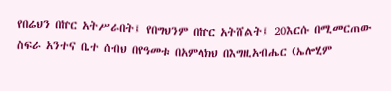የበሬህን በኵር አትሥራበት፤ የበግህንም በኵር አትሸልት፤ 20እርሱ በሚመርጠው ስፍራ አንተና ቤተ ሰብህ በየዓመቱ በአምላክህ በእግዚአብሔር (ኤሎሂም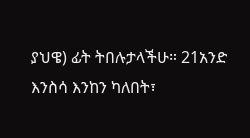ያህዌ) ፊት ትበሉታላችሁ። 21አንድ እንስሳ እንከን ካለበት፣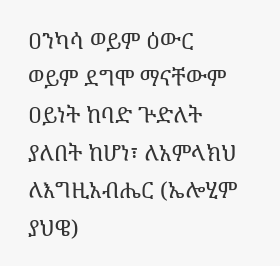ዐንካሳ ወይም ዕውር ወይም ደግሞ ማናቸውም ዐይነት ከባድ ጕድለት ያለበት ከሆነ፣ ለአምላክህ ለእግዚአብሔር (ኤሎሂም ያህዌ)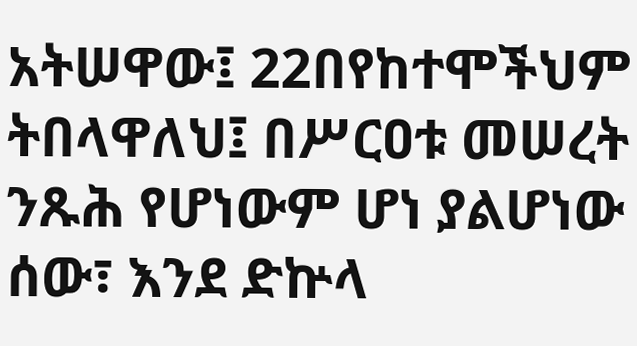አትሠዋው፤ 22በየከተሞችህም ትበላዋለህ፤ በሥርዐቱ መሠረት ንጹሕ የሆነውም ሆነ ያልሆነው ሰው፣ እንደ ድኵላ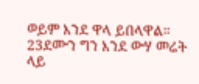ወይም እንደ ዋላ ይበላዋል። 23ደሙን ግን እንደ ውሃ መሬት ላይ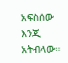አፍስሰው እንጂ አትብላው።